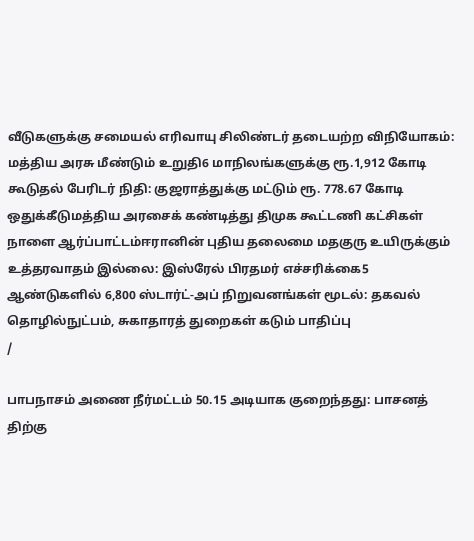வீடுகளுக்கு சமையல் எரிவாயு சிலிண்டர் தடையற்ற விநியோகம்: மத்திய அரசு மீண்டும் உறுதி6 மாநிலங்களுக்கு ரூ.1,912 கோடி கூடுதல் பேரிடர் நிதி: குஜராத்துக்கு மட்டும் ரூ. 778.67 கோடி ஒதுக்கீடுமத்திய அரசைக் கண்டித்து திமுக கூட்டணி கட்சிகள் நாளை ஆர்ப்பாட்டம்ஈரானின் புதிய தலைமை மதகுரு உயிருக்கும் உத்தரவாதம் இல்லை: இஸ்ரேல் பிரதமர் எச்சரிக்கை5 ஆண்டுகளில் 6,800 ஸ்டார்ட்-அப் நிறுவனங்கள் மூடல்: தகவல் தொழில்நுட்பம், சுகாதாரத் துறைகள் கடும் பாதிப்பு
/

பாபநாசம் அணை நீர்மட்டம் 50.15 அடியாக குறைந்தது: பாசனத் திற்கு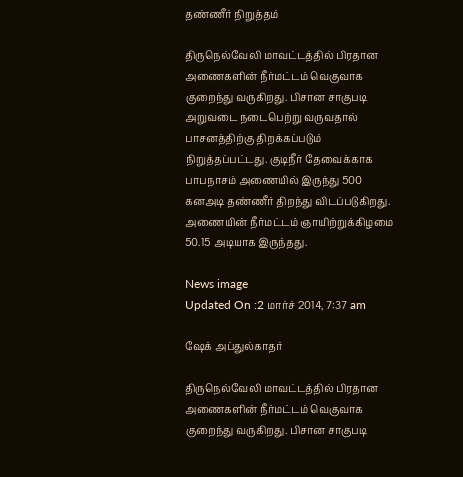தண்ணீர் நிறுத்தம்

திருநெல்வேலி மாவட்டத்தில் பிரதான அணைகளின் நீர்மட்டம் வெகுவாக குறைந்து வருகிறது. பிசான சாகுபடி அறுவடை நடைபெற்று வருவதால் பாசனத்திற்கு திறக்கப்படும் நிறுத்தப்பட்டது. குடிநீர் தேவைக்காக பாபநாசம் அணையில் இருந்து 500 கனஅடி தண்ணீர் திறந்து விடப்படுகிறது. அணையின் நீர்மட்டம் ஞாயிற்றுக்கிழமை 50.15 அடியாக இருந்தது.

News image
Updated On :2 மார்ச் 2014, 7:37 am

ஷேக் அப்துல்காதர்

திருநெல்வேலி மாவட்டத்தில் பிரதான அணைகளின் நீர்மட்டம் வெகுவாக குறைந்து வருகிறது. பிசான சாகுபடி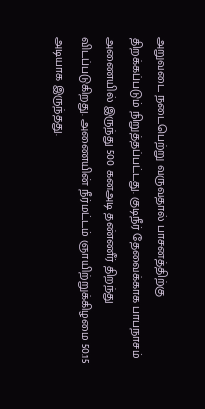அறுவடை நடைபெற்று வருவதால் பாசனத்திற்கு திறக்கப்படும் நிறுத்தப்பட்டது. குடிநீர் தேவைக்காக பாபநாசம் அணையில் இருந்து 500 கனஅடி தண்ணீர் திறந்து விடப்படுகிறது. அணையின் நீர்மட்டம் ஞாயிற்றுக்கிழமை 50.15 அடியாக இருந்தது.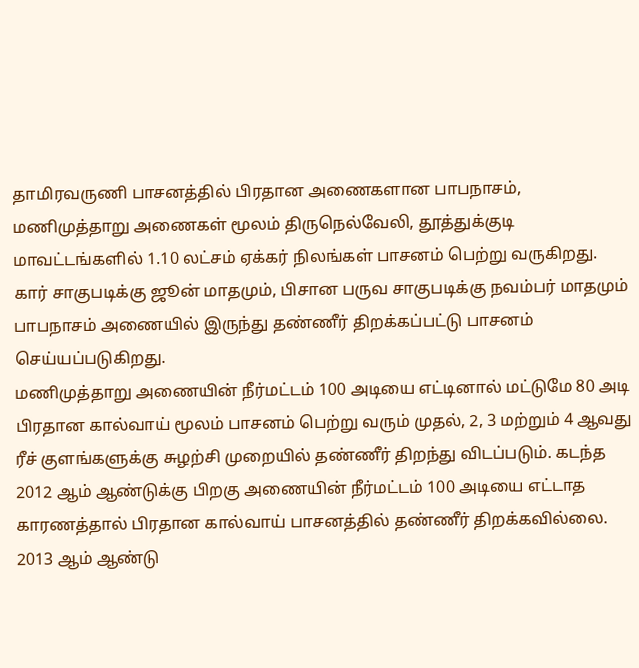தாமிரவருணி பாசனத்தில் பிரதான அணைகளான பாபநாசம், மணிமுத்தாறு அணைகள் மூலம் திருநெல்வேலி, தூத்துக்குடி மாவட்டங்களில் 1.10 லட்சம் ஏக்கர் நிலங்கள் பாசனம் பெற்று வருகிறது. கார் சாகுபடிக்கு ஜூன் மாதமும், பிசான பருவ சாகுபடிக்கு நவம்பர் மாதமும் பாபநாசம் அணையில் இருந்து தண்ணீர் திறக்கப்பட்டு பாசனம் செய்யப்படுகிறது.
மணிமுத்தாறு அணையின் நீர்மட்டம் 100 அடியை எட்டினால் மட்டுமே 80 அடி பிரதான கால்வாய் மூலம் பாசனம் பெற்று வரும் முதல், 2, 3 மற்றும் 4 ஆவது ரீச் குளங்களுக்கு சுழற்சி முறையில் தண்ணீர் திறந்து விடப்படும். கடந்த 2012 ஆம் ஆண்டுக்கு பிறகு அணையின் நீர்மட்டம் 100 அடியை எட்டாத காரணத்தால் பிரதான கால்வாய் பாசனத்தில் தண்ணீர் திறக்கவில்லை.
2013 ஆம் ஆண்டு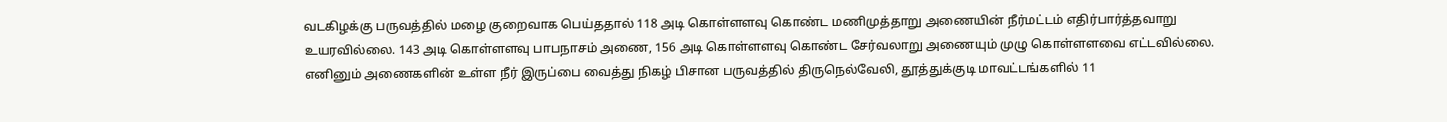வடகிழக்கு பருவத்தில் மழை குறைவாக பெய்ததால் 118 அடி கொள்ளளவு கொண்ட மணிமுத்தாறு அணையின் நீர்மட்டம் எதிர்பார்த்தவாறு உயரவில்லை. 143 அடி கொள்ளளவு பாபநாசம் அணை, 156 அடி கொள்ளளவு கொண்ட சேர்வலாறு அணையும் முழு கொள்ளளவை எட்டவில்லை.
எனினும் அணைகளின் உள்ள நீர் இருப்பை வைத்து நிகழ் பிசான பருவத்தில் திருநெல்வேலி, தூத்துக்குடி மாவட்டங்களில் 11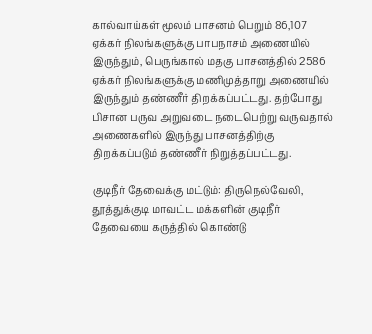கால்வாய்கள் மூலம் பாசனம் பெறும் 86,107 ஏக்கர் நிலங்களுக்கு பாபநாசம் அணையில் இருந்தும், பெருங்கால் மதகு பாசனத்தில் 2586 ஏக்கர் நிலங்களுக்கு மணிமுத்தாறு அணையில் இருந்தும் தண்ணீர் திறக்கப்பட்டது. தற்போது பிசான பருவ அறுவடை நடைபெற்று வருவதால் அணைகளில் இருந்து பாசனத்திற்கு திறக்கப்படும் தண்ணீர் நிறுத்தப்பட்டது.

குடிநீர் தேவைக்கு மட்டும்: திருநெல்வேலி, தூத்துக்குடி மாவட்ட மக்களின் குடிநீர் தேவையை கருத்தில் கொண்டு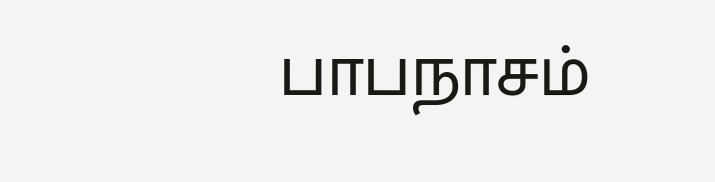பாபநாசம்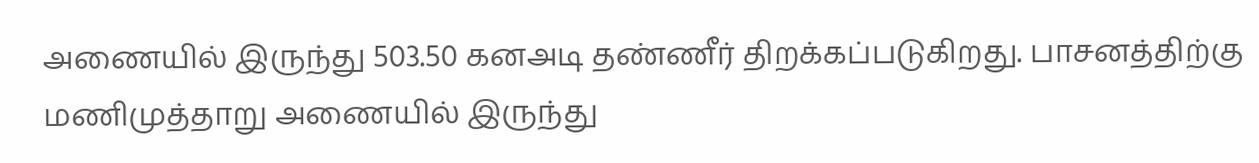அணையில் இருந்து 503.50 கனஅடி தண்ணீர் திறக்கப்படுகிறது. பாசனத்திற்கு மணிமுத்தாறு அணையில் இருந்து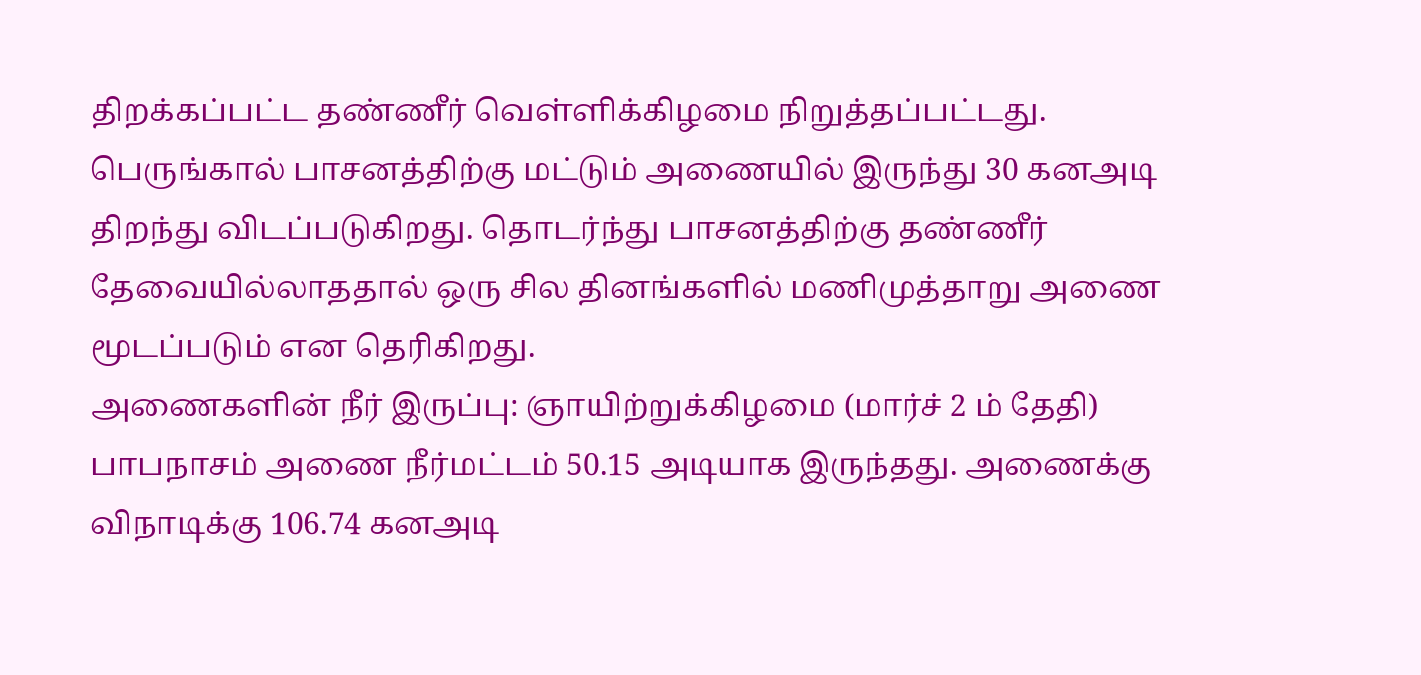திறக்கப்பட்ட தண்ணீர் வெள்ளிக்கிழமை நிறுத்தப்பட்டது. பெருங்கால் பாசனத்திற்கு மட்டும் அணையில் இருந்து 30 கனஅடி திறந்து விடப்படுகிறது. தொடர்ந்து பாசனத்திற்கு தண்ணீர் தேவையில்லாததால் ஒரு சில தினங்களில் மணிமுத்தாறு அணை மூடப்படும் என தெரிகிறது.
அணைகளின் நீர் இருப்பு: ஞாயிற்றுக்கிழமை (மார்ச் 2 ம் தேதி) பாபநாசம் அணை நீர்மட்டம் 50.15 அடியாக இருந்தது. அணைக்கு விநாடிக்கு 106.74 கனஅடி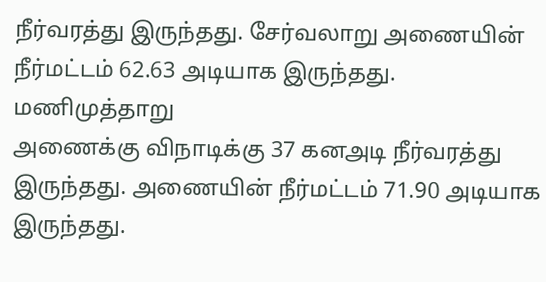நீர்வரத்து இருந்தது. சேர்வலாறு அணையின் நீர்மட்டம் 62.63 அடியாக இருந்தது. மணிமுத்தாறு
அணைக்கு விநாடிக்கு 37 கனஅடி நீர்வரத்து இருந்தது. அணையின் நீர்மட்டம் 71.90 அடியாக இருந்தது.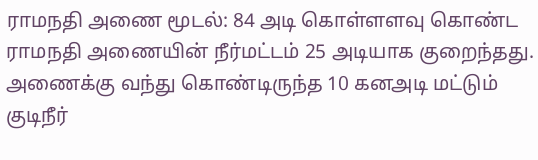ராமநதி அணை மூடல்: 84 அடி கொள்ளளவு கொண்ட ராமநதி அணையின் நீர்மட்டம் 25 அடியாக குறைந்தது. அணைக்கு வந்து கொண்டிருந்த 10 கனஅடி மட்டும் குடிநீர்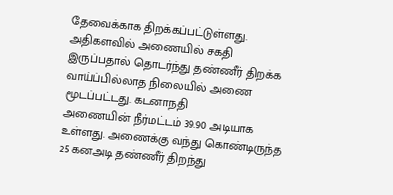தேவைக்காக திறக்கப்பட்டுள்ளது. அதிகளவில் அணையில் சகதி இருப்பதால் தொடர்ந்து தண்ணீர் திறக்க வாய்ப்பில்லாத நிலையில் அணை மூடப்பட்டது. கடனாநதி
அணையின் நீர்மட்டம் 39.90 அடியாக உள்ளது. அணைக்கு வந்து கொண்டிருந்த 25 கனஅடி தண்ணீர் திறந்து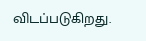விடப்படுகிறது.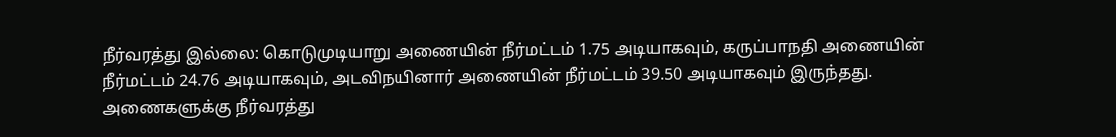நீர்வரத்து இல்லை: கொடுமுடியாறு அணையின் நீர்மட்டம் 1.75 அடியாகவும், கருப்பாநதி அணையின் நீர்மட்டம் 24.76 அடியாகவும், அடவிநயினார் அணையின் நீர்மட்டம் 39.50 அடியாகவும் இருந்தது. அணைகளுக்கு நீர்வரத்து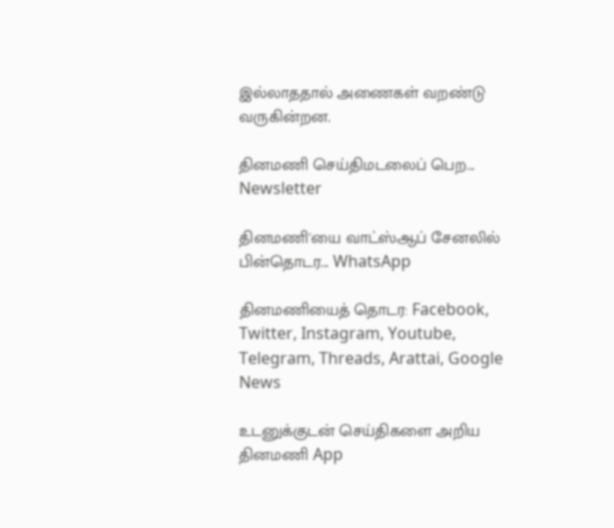இல்லாததால் அணைகள் வறண்டு வருகின்றன.

தினமணி செய்திமடலைப் பெற... Newsletter

தினமணி'யை வாட்ஸ்ஆப் சேனலில் பின்தொடர... WhatsApp

தினமணியைத் தொடர: Facebook, Twitter, Instagram, Youtube, Telegram, Threads, Arattai, Google News

உடனுக்குடன் செய்திகளை அறிய தினமணி App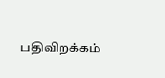பதிவிறக்கம்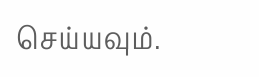செய்யவும்.